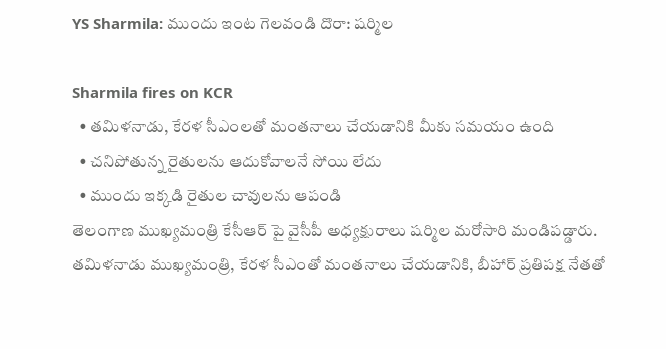YS Sharmila: ముందు ఇంట గెలవండి దొరా: షర్మిల

Sharmila fires on KCR
  • తమిళనాడు, కేరళ సీఎంలతో మంతనాలు చేయడానికి మీకు సమయం ఉంది
  • చనిపోతున్న రైతులను ఆదుకోవాలనే సోయి లేదు
  • ముందు ఇక్కడి రైతుల చావులను ఆపండి
తెలంగాణ ముఖ్యమంత్రి కేసీఆర్ పై వైసీపీ అధ్యక్షురాలు షర్మిల మరోసారి మండిపడ్డారు. తమిళనాడు ముఖ్యమంత్రి, కేరళ సీఎంతో మంతనాలు చేయడానికి, బీహార్ ప్రతిపక్ష నేతతో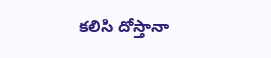కలిసి దోస్తానా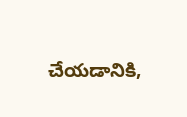చేయడానికి,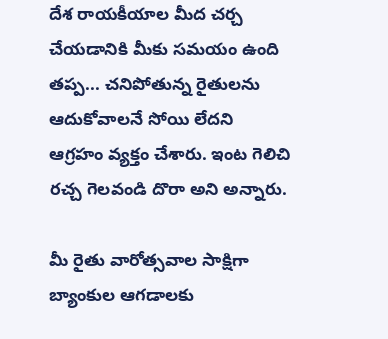దేశ రాయకీయాల మీద చర్చ చేయడానికి మీకు సమయం ఉంది తప్ప... చనిపోతున్న రైతులను ఆదుకోవాలనే సోయి లేదని ఆగ్రహం వ్యక్తం చేశారు. ఇంట గెలిచి రచ్చ గెలవండి దొరా అని అన్నారు.

మీ రైతు వారోత్సవాల సాక్షిగా బ్యాంకుల ఆగడాలకు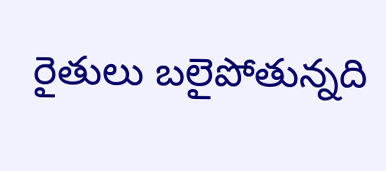రైతులు బలైపోతున్నది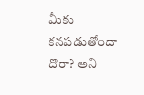మీకు కనపడుతోందా దొరా? అని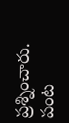ప్రశ్నించారు. పంట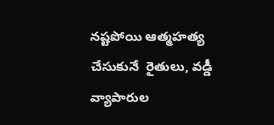నష్టపోయి ఆత్మహత్య చేసుకునే  రైతులు, వడ్డీ వ్యాపారుల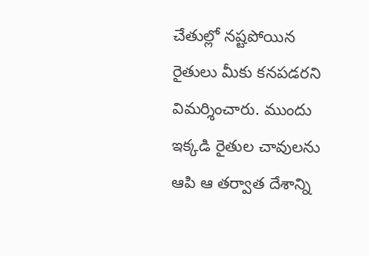చేతుల్లో నష్టపోయిన రైతులు మీకు కనపడరని విమర్శించారు. ముందు ఇక్కడి రైతుల చావులను ఆపి ఆ తర్వాత దేశాన్ని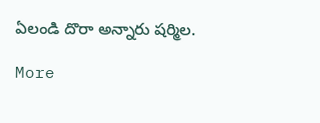ఏలండి దొరా అన్నారు షర్మిల.

More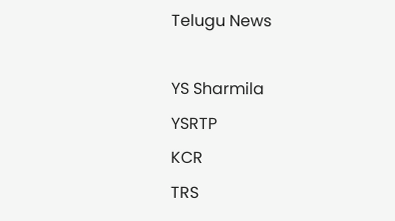Telugu News

YS Sharmila
YSRTP
KCR
TRS